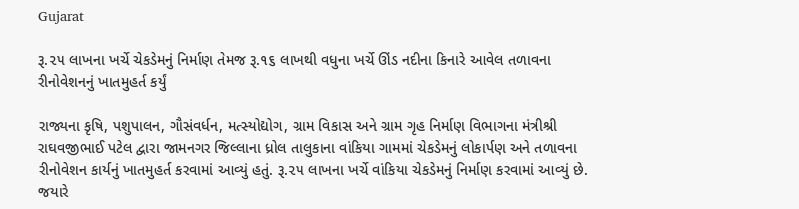Gujarat

રૂ.૨૫ લાખના ખર્ચે ચેકડેમનું નિર્માણ તેમજ રૂ.૧૬ લાખથી વધુના ખર્ચે ઊંડ નદીના કિનારે આવેલ તળાવના રીનોવેશનનું ખાતમુહર્ત કર્યું

રાજ્યના કૃષિ, પશુપાલન, ગૌસંવર્ધન, મત્સ્યોદ્યોગ, ગ્રામ વિકાસ અને ગ્રામ ગૃહ નિર્માણ વિભાગના મંત્રીશ્રી રાઘવજીભાઈ પટેલ દ્વારા જામનગર જિલ્લાના ધ્રોલ તાલુકાના વાંકિયા ગામમાં ચેકડેમનું લોકાર્પણ અને તળાવના રીનોવેશન કાર્યનું ખાતમુહર્ત કરવામાં આવ્યું હતું. રૂ.૨૫ લાખના ખર્ચે વાંકિયા ચેકડેમનું નિર્માણ કરવામાં આવ્યું છે. જયારે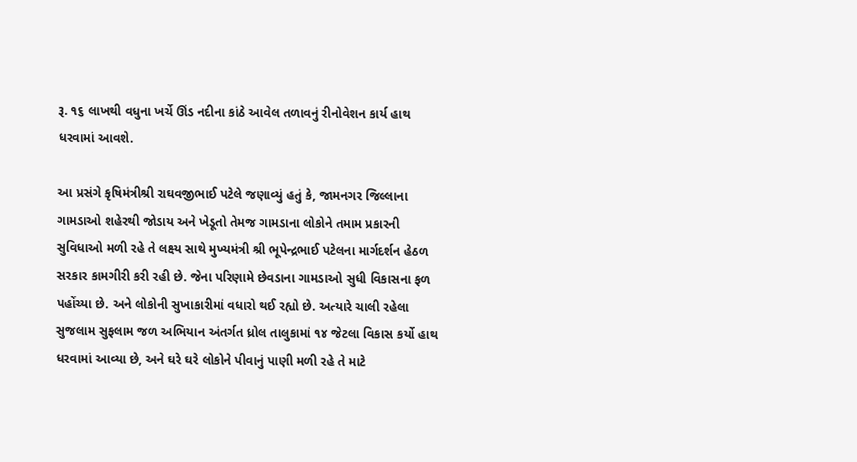રૂ. ૧૬ લાખથી વધુના ખર્ચે ઊંડ નદીના કાંઠે આવેલ તળાવનું રીનોવેશન કાર્ય હાથ ધરવામાં આવશે.

આ પ્રસંગે કૃષિમંત્રીશ્રી રાઘવજીભાઈ પટેલે જણાવ્યું હતું કે, જામનગર જિલ્લાના ગામડાઓ શહેરથી જોડાય અને ખેડૂતો તેમજ ગામડાના લોકોને તમામ પ્રકારની સુવિધાઓ મળી રહે તે લક્ષ્ય સાથે મુખ્યમંત્રી શ્રી ભૂપેન્દ્રભાઈ પટેલના માર્ગદર્શન હેઠળ સરકાર કામગીરી કરી રહી છે. જેના પરિણામે છેવડાના ગામડાઓ સુધી વિકાસના ફળ પહોંચ્યા છે. અને લોકોની સુખાકારીમાં વધારો થઈ રહ્યો છે. અત્યારે ચાલી રહેલા સુજલામ સુફલામ જળ અભિયાન અંતર્ગત ધ્રોલ તાલુકામાં ૧૪ જેટલા વિકાસ કર્યો હાથ ધરવામાં આવ્યા છે, અને ઘરે ઘરે લોકોને પીવાનું પાણી મળી રહે તે માટે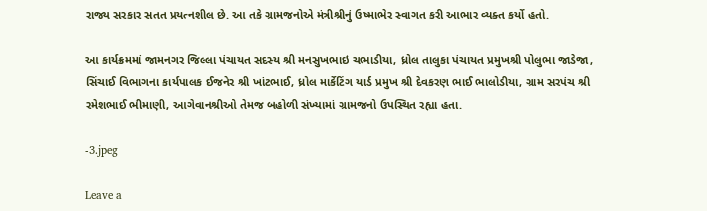રાજ્ય સરકાર સતત પ્રયત્નશીલ છે. આ તકે ગ્રામજનોએ મંત્રીશ્રીનું ઉષ્માભેર સ્વાગત કરી આભાર વ્યક્ત કર્યો હતો.

આ કાર્યક્રમમાં જામનગર જિલ્લા પંચાયત સદસ્ય શ્રી મનસુખભાઇ ચભાડીયા, ધ્રોલ તાલુકા પંચાયત પ્રમુખશ્રી પોલુભા જાડેજા, સિંચાઈ વિભાગના કાર્યપાલક ઈજનેર શ્રી ખાંટભાઈ, ધ્રોલ માર્કેટિંગ યાર્ડ પ્રમુખ શ્રી દેવકરણ ભાઈ ભાલોડીયા, ગ્રામ સરપંચ શ્રી રમેશભાઈ ભીમાણી, આગેવાનશ્રીઓ તેમજ બહોળી સંખ્યામાં ગ્રામજનો ઉપસ્થિત રહ્યા હતા.

-3.jpeg

Leave a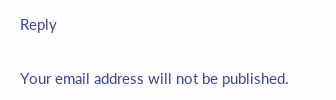Reply

Your email address will not be published.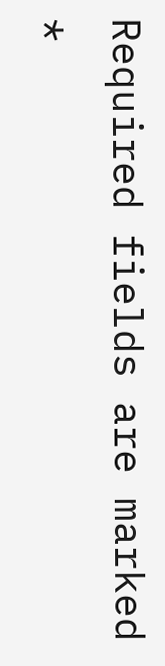Required fields are marked *